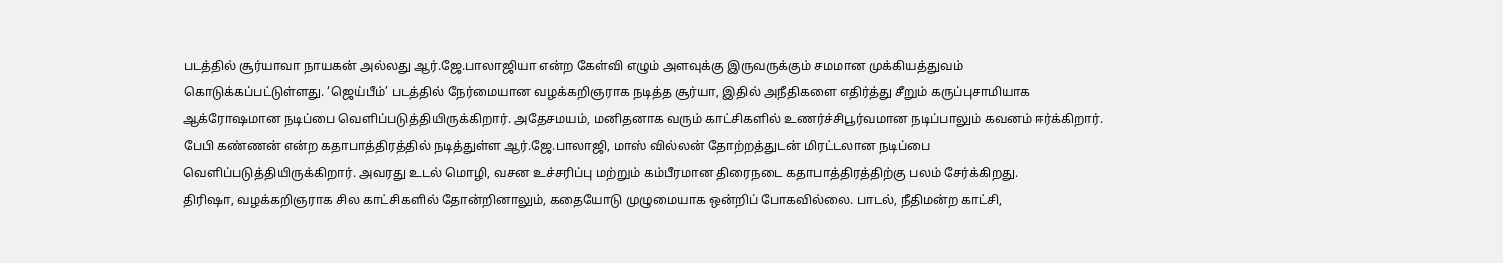படத்தில் சூர்யாவா நாயகன் அல்லது ஆர்.ஜே.பாலாஜியா என்ற கேள்வி எழும் அளவுக்கு இருவருக்கும் சமமான முக்கியத்துவம் கொடுக்கப்பட்டுள்ளது. ‘ஜெய்பீம்’ படத்தில் நேர்மையான வழக்கறிஞராக நடித்த சூர்யா, இதில் அநீதிகளை எதிர்த்து சீறும் கருப்புசாமியாக ஆக்ரோஷமான நடிப்பை வெளிப்படுத்தியிருக்கிறார். அதேசமயம், மனிதனாக வரும் காட்சிகளில் உணர்ச்சிபூர்வமான நடிப்பாலும் கவனம் ஈர்க்கிறார்.
பேபி கண்ணன் என்ற கதாபாத்திரத்தில் நடித்துள்ள ஆர்.ஜே.பாலாஜி, மாஸ் வில்லன் தோற்றத்துடன் மிரட்டலான நடிப்பை வெளிப்படுத்தியிருக்கிறார். அவரது உடல் மொழி, வசன உச்சரிப்பு மற்றும் கம்பீரமான திரைநடை கதாபாத்திரத்திற்கு பலம் சேர்க்கிறது.
திரிஷா, வழக்கறிஞராக சில காட்சிகளில் தோன்றினாலும், கதையோடு முழுமையாக ஒன்றிப் போகவில்லை. பாடல், நீதிமன்ற காட்சி,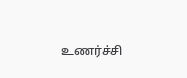உணர்ச்சி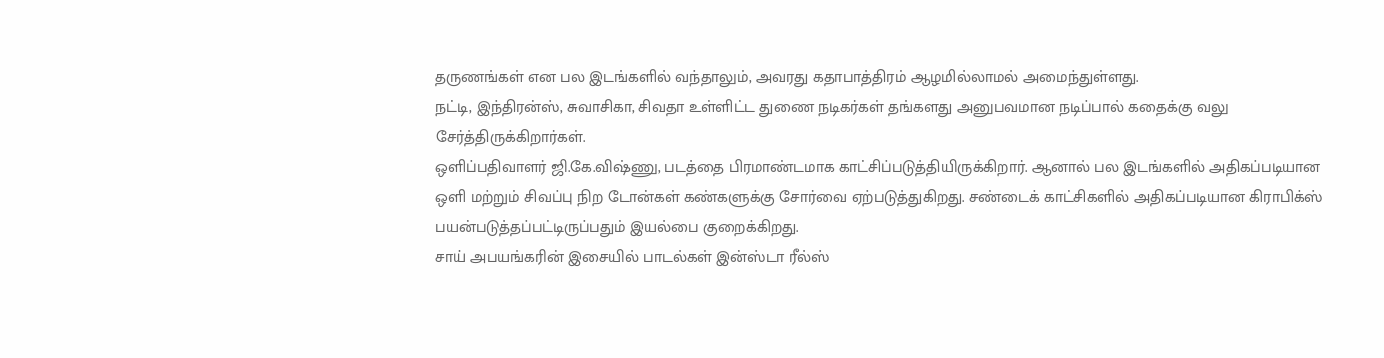தருணங்கள் என பல இடங்களில் வந்தாலும், அவரது கதாபாத்திரம் ஆழமில்லாமல் அமைந்துள்ளது.
நட்டி, இந்திரன்ஸ், சுவாசிகா, சிவதா உள்ளிட்ட துணை நடிகர்கள் தங்களது அனுபவமான நடிப்பால் கதைக்கு வலு சேர்த்திருக்கிறார்கள்.
ஒளிப்பதிவாளர் ஜி.கே.விஷ்ணு, படத்தை பிரமாண்டமாக காட்சிப்படுத்தியிருக்கிறார். ஆனால் பல இடங்களில் அதிகப்படியான ஒளி மற்றும் சிவப்பு நிற டோன்கள் கண்களுக்கு சோர்வை ஏற்படுத்துகிறது. சண்டைக் காட்சிகளில் அதிகப்படியான கிராபிக்ஸ் பயன்படுத்தப்பட்டிருப்பதும் இயல்பை குறைக்கிறது.
சாய் அபயங்கரின் இசையில் பாடல்கள் இன்ஸ்டா ரீல்ஸ்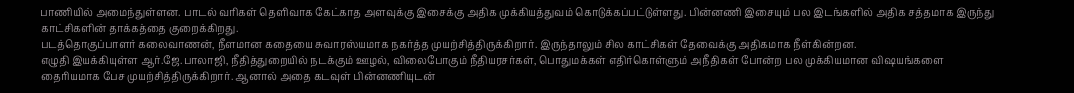பாணியில் அமைந்துள்ளன. பாடல் வரிகள் தெளிவாக கேட்காத அளவுக்கு இசைக்கு அதிக முக்கியத்துவம் கொடுக்கப்பட்டுள்ளது. பின்னணி இசையும் பல இடங்களில் அதிக சத்தமாக இருந்து காட்சிகளின் தாக்கத்தை குறைக்கிறது.
படத்தொகுப்பாளர் கலைவாணன், நீளமான கதையை சுவாரஸ்யமாக நகர்த்த முயற்சித்திருக்கிறார். இருந்தாலும் சில காட்சிகள் தேவைக்கு அதிகமாக நீள்கின்றன.
எழுதி இயக்கியுள்ள ஆர்.ஜே.பாலாஜி, நீதித்துறையில் நடக்கும் ஊழல், விலைபோகும் நீதியரசர்கள், பொதுமக்கள் எதிர்கொள்ளும் அநீதிகள் போன்ற பல முக்கியமான விஷயங்களை தைரியமாக பேச முயற்சித்திருக்கிறார். ஆனால் அதை கடவுள் பின்னணியுடன்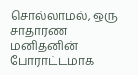சொல்லாமல், ஒரு சாதாரண மனிதனின் போராட்டமாக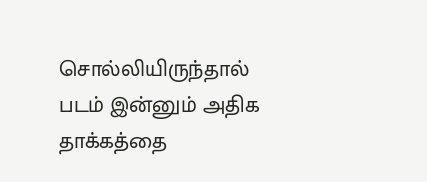சொல்லியிருந்தால் படம் இன்னும் அதிக தாக்கத்தை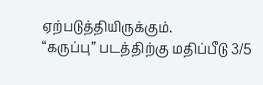ஏற்படுத்தியிருக்கும்.
“கருப்பு” படத்திற்கு மதிப்பீடு 3/5